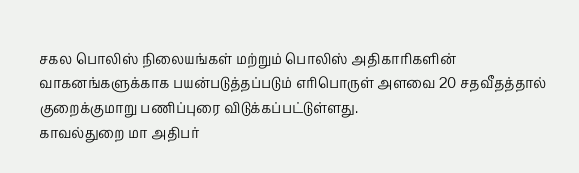சகல பொலிஸ் நிலையங்கள் மற்றும் பொலிஸ் அதிகாரிகளின் வாகனங்களுக்காக பயன்படுத்தப்படும் எரிபொருள் அளவை 20 சதவீதத்தால் குறைக்குமாறு பணிப்புரை விடுக்கப்பட்டுள்ளது.
காவல்துறை மா அதிபர்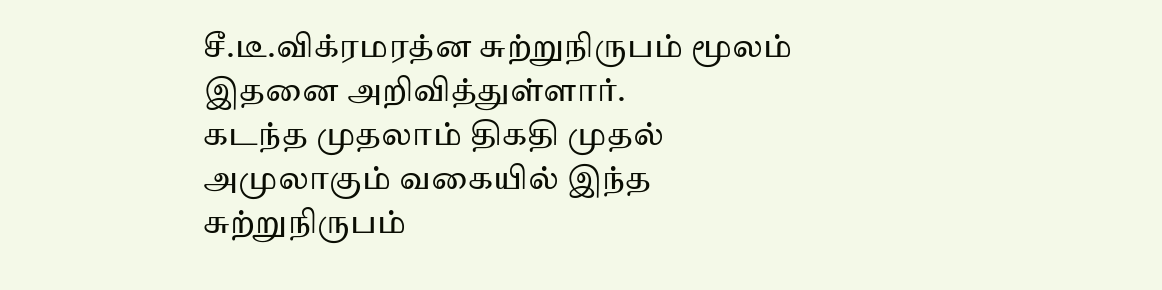சீ.டீ.விக்ரமரத்ன சுற்றுநிருபம் மூலம் இதனை அறிவித்துள்ளார்.
கடந்த முதலாம் திகதி முதல் அமுலாகும் வகையில் இந்த சுற்றுநிருபம்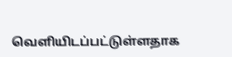வெளியிடப்பட்டுள்ளதாக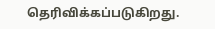தெரிவிக்கப்படுகிறது.